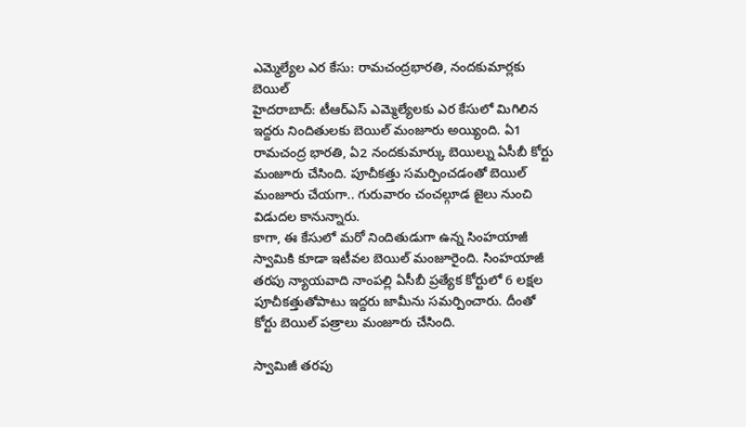ఎమ్మెల్యేల ఎర కేసు: రామచంద్రభారతి, నందకుమార్లకు బెయిల్
హైదరాబాద్: టీఆర్ఎస్ ఎమ్మెల్యేలకు ఎర కేసులో మిగిలిన ఇద్దరు నిందితులకు బెయిల్ మంజూరు అయ్యింది. ఏ1 రామచంద్ర భారతి, ఏ2 నందకుమార్కు బెయిల్ను ఏసీబీ కోర్టు మంజూరు చేసింది. పూచీకత్తు సమర్పించడంతో బెయిల్ మంజూరు చేయగా.. గురువారం చంచల్గూడ జైలు నుంచి విడుదల కానున్నారు.
కాగా, ఈ కేసులో మరో నిందితుడుగా ఉన్న సింహయాజీ స్వామికి కూడా ఇటీవల బెయిల్ మంజూరైంది. సింహయాజీ తరపు న్యాయవాది నాంపల్లి ఏసీబీ ప్రత్యేక కోర్టులో 6 లక్షల పూచీకత్తుతోపాటు ఇద్దరు జామీను సమర్పించారు. దీంతో కోర్టు బెయిల్ పత్రాలు మంజూరు చేసింది.

స్వామిజీ తరపు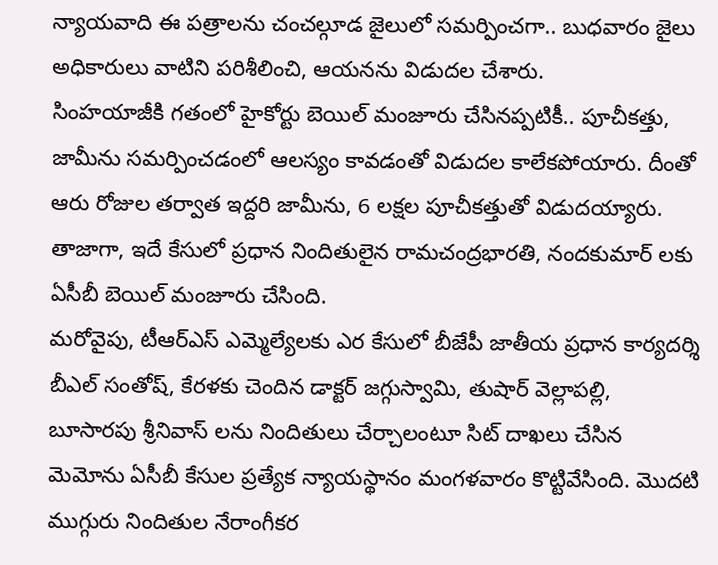న్యాయవాది ఈ పత్రాలను చంచల్గూడ జైలులో సమర్పించగా.. బుధవారం జైలు అధికారులు వాటిని పరిశీలించి, ఆయనను విడుదల చేశారు.
సింహయాజీకి గతంలో హైకోర్టు బెయిల్ మంజూరు చేసినప్పటికీ.. పూచీకత్తు, జామీను సమర్పించడంలో ఆలస్యం కావడంతో విడుదల కాలేకపోయారు. దీంతో ఆరు రోజుల తర్వాత ఇద్దరి జామీను, 6 లక్షల పూచీకత్తుతో విడుదయ్యారు. తాజాగా, ఇదే కేసులో ప్రధాన నిందితులైన రామచంద్రభారతి, నందకుమార్ లకు ఏసీబీ బెయిల్ మంజూరు చేసింది.
మరోవైపు, టీఆర్ఎస్ ఎమ్మెల్యేలకు ఎర కేసులో బీజేపీ జాతీయ ప్రధాన కార్యదర్శి బీఎల్ సంతోష్, కేరళకు చెందిన డాక్టర్ జగ్గుస్వామి, తుషార్ వెల్లాపల్లి, బూసారపు శ్రీనివాస్ లను నిందితులు చేర్చాలంటూ సిట్ దాఖలు చేసిన మెమోను ఏసీబీ కేసుల ప్రత్యేక న్యాయస్థానం మంగళవారం కొట్టివేసింది. మొదటి ముగ్గురు నిందితుల నేరాంగీకర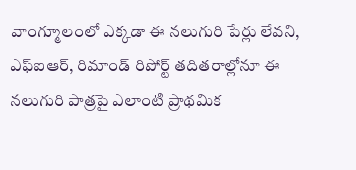వాంగ్మూలంలో ఎక్కడా ఈ నలుగురి పేర్లు లేవని, ఎఫ్ఐఆర్, రిమాండ్ రిపోర్ట్ తదితరాల్లోనూ ఈ నలుగురి పాత్రపై ఎలాంటి ప్రాథమిక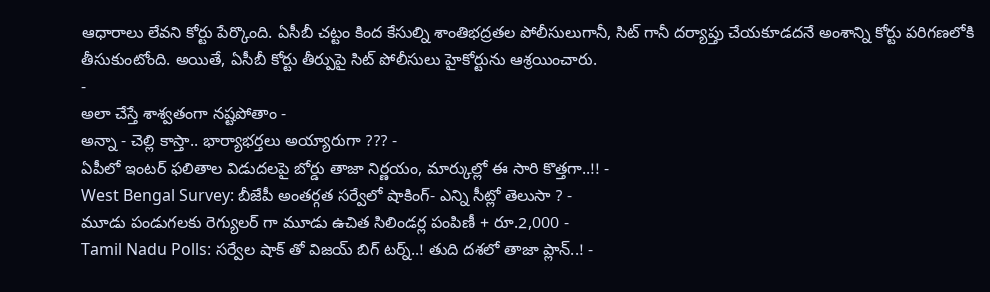ఆధారాలు లేవని కోర్టు పేర్కొంది. ఏసీబీ చట్టం కింద కేసుల్ని శాంతిభద్రతల పోలీసులుగానీ, సిట్ గానీ దర్యాప్తు చేయకూడదనే అంశాన్ని కోర్టు పరిగణలోకి తీసుకుంటోంది. అయితే, ఏసీబీ కోర్టు తీర్పుపై సిట్ పోలీసులు హైకోర్టును ఆశ్రయించారు.
-
అలా చేస్తే శాశ్వతంగా నష్టపోతాం -
అన్నా - చెల్లి కాస్తా.. భార్యాభర్తలు అయ్యారుగా ??? -
ఏపీలో ఇంటర్ ఫలితాల విడుదలపై బోర్డు తాజా నిర్ణయం, మార్కుల్లో ఈ సారి కొత్తగా..!! -
West Bengal Survey: బీజేపీ అంతర్గత సర్వేలో షాకింగ్- ఎన్ని సీట్లో తెలుసా ? -
మూడు పండుగలకు రెగ్యులర్ గా మూడు ఉచిత సిలిండర్ల పంపిణీ + రూ.2,000 -
Tamil Nadu Polls: సర్వేల షాక్ తో విజయ్ బిగ్ టర్న్..! తుది దశలో తాజా ప్లాన్..! -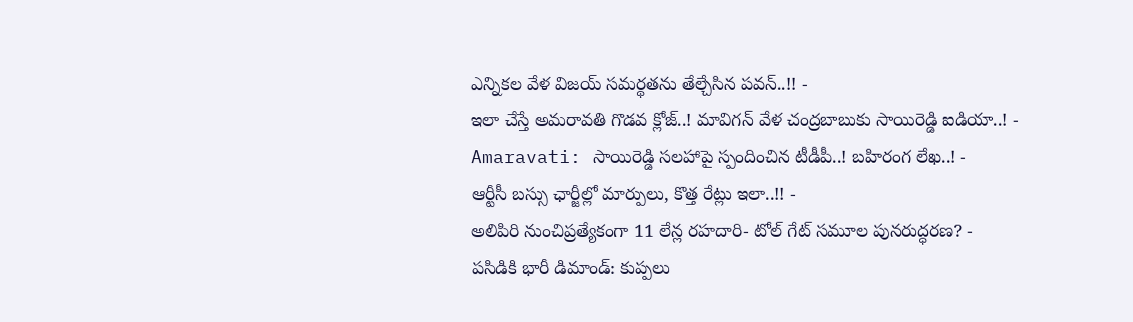ఎన్నికల వేళ విజయ్ సమర్థతను తేల్చేసిన పవన్..!! -
ఇలా చేస్తే అమరావతి గొడవ క్లోజ్..! మావిగన్ వేళ చంద్రబాబుకు సాయిరెడ్డి ఐడియా..! -
Amaravati: సాయిరెడ్డి సలహాపై స్పందించిన టీడీపీ..! బహిరంగ లేఖ..! -
ఆర్టీసీ బస్సు ఛార్జీల్లో మార్పులు, కొత్త రేట్లు ఇలా..!! -
అలిపిరి నుంచిప్రత్యేకంగా 11 లేన్ల రహదారి- టోల్ గేట్ సమూల పునరుద్ధరణ? -
పసిడికి భారీ డిమాండ్: కుప్పలు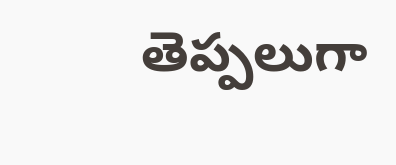తెప్పలుగా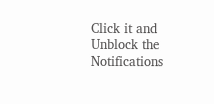Click it and Unblock the Notifications